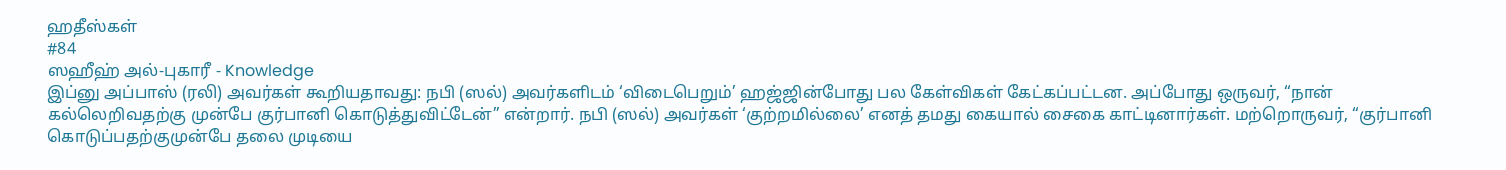ஹதீஸ்கள்
#84
ஸஹீஹ் அல்-புகாரீ - Knowledge
இப்னு அப்பாஸ் (ரலி) அவர்கள் கூறியதாவது: நபி (ஸல்) அவர்களிடம் ‘விடைபெறும்’ ஹஜ்ஜின்போது பல கேள்விகள் கேட்கப்பட்டன. அப்போது ஒருவர், “நான் கல்லெறிவதற்கு முன்பே குர்பானி கொடுத்துவிட்டேன்” என்றார். நபி (ஸல்) அவர்கள் ‘குற்றமில்லை’ எனத் தமது கையால் சைகை காட்டினார்கள். மற்றொருவர், “குர்பானி கொடுப்பதற்குமுன்பே தலை முடியை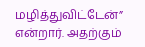மழித்துவிட்டேன்” என்றார். அதற்கும்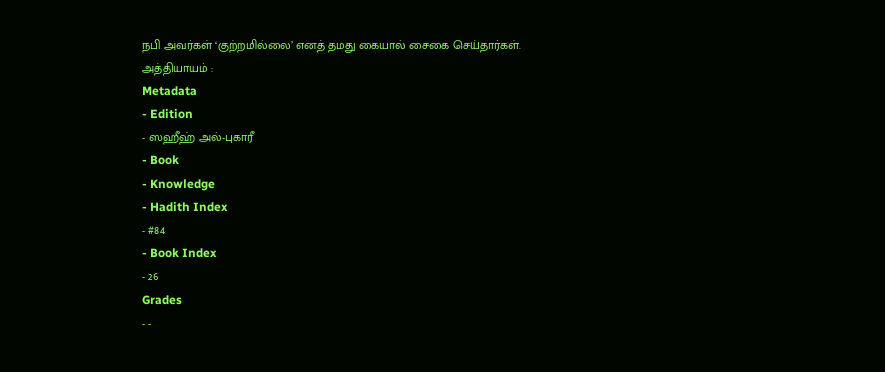நபி அவர்கள் ‘குற்றமில்லை’ எனத் தமது கையால் சைகை செய்தார்கள். அத்தியாயம் :
Metadata
- Edition
- ஸஹீஹ் அல்-புகாரீ
- Book
- Knowledge
- Hadith Index
- #84
- Book Index
- 26
Grades
- -